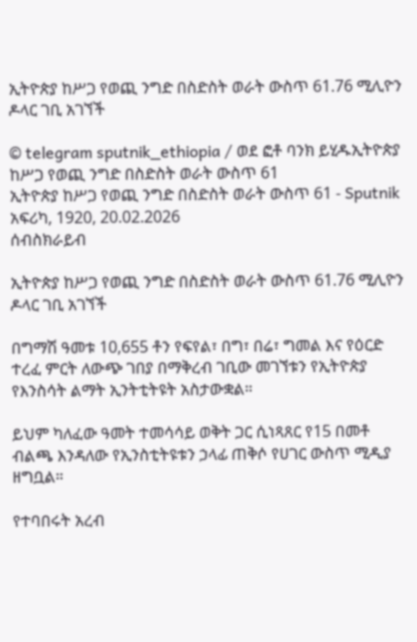ኢትዮጵያ ከሥጋ የወጪ ንግድ በስድስት ወራት ውስጥ 61.76 ሚሊዮን ዶላር ገቢ አገኘች

© telegram sputnik_ethiopia / ወደ ፎቶ ባንክ ይሂዱኢትዮጵያ ከሥጋ የወጪ ንግድ በስድስት ወራት ውስጥ 61
ኢትዮጵያ ከሥጋ የወጪ ንግድ በስድስት ወራት ውስጥ 61 - Sputnik አፍሪካ, 1920, 20.02.2026
ሰብስክራይብ

ኢትዮጵያ ከሥጋ የወጪ ንግድ በስድስት ወራት ውስጥ 61.76 ሚሊዮን ዶላር ገቢ አገኘች

በግማሽ ዓመቱ 10,655 ቶን የፍየል፣ በግ፣ በሬ፣ ግመል እና የዕርድ ተረፈ ምርት ለውጭ ገበያ በማቅረብ ገቢው መገኘቱን የኢትዮጵያ የእንስሳት ልማት ኢንትቲትዩት አስታውቋል።

ይህም ካለፈው ዓመት ተመሳሳይ ወቅት ጋር ሲነጻጸር የ15 በመቶ ብልጫ እንዳለው የኢንስቲትዩቱን ኃላፊ ጠቅሶ የሀገር ውስጥ ሚዲያ ዘግቧል።

የተባበሩት አረብ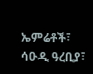ኤምሬቶች፣ ሳዑዲ ዓረቢያ፣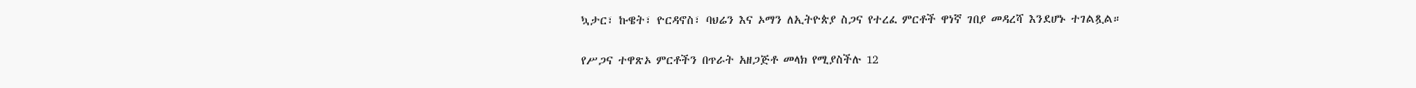ኳታር፣ ኩዌት፣ ዮርዳኖስ፣ ባህሬን እና ኦማን ለኢትዮጵያ ስጋና የተረፈ ምርቶች ዋነኛ ገበያ መዳረሻ እንደሆኑ ተገልጿል።

የሥጋና ተዋጽኦ ምርቶችን በጥራት አዘጋጅቶ መላክ የሚያስችሉ 12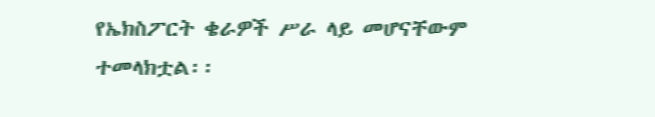የኤክስፖርት ቄራዎች ሥራ ላይ መሆናቸውም ተመላክቷል፡፡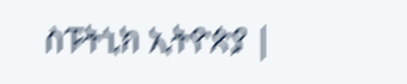ስፑትኒክ ኢትዮጵያ |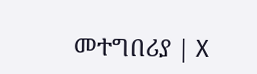መተግበሪያ | X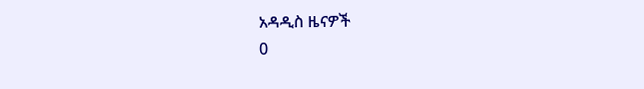አዳዲስ ዜናዎች
0